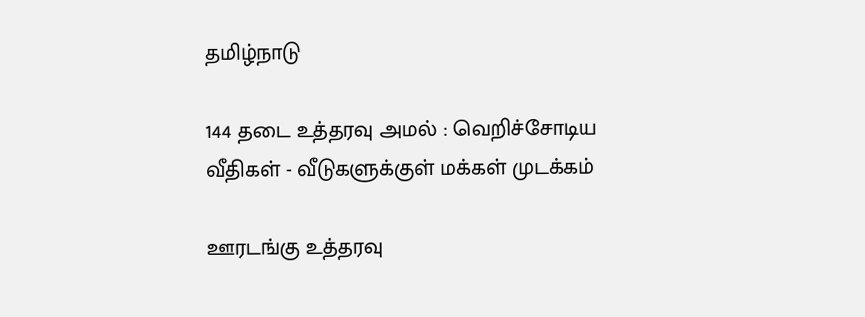தமிழ்நாடு

144 தடை உத்தரவு அமல் : வெறிச்சோடிய வீதிகள் - வீடுகளுக்குள் மக்கள் முடக்கம்

ஊரடங்கு உத்தரவு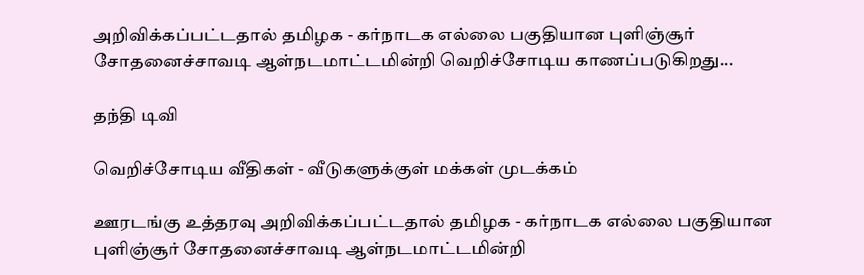அறிவிக்கப்பட்டதால் தமிழக - கர்நாடக எல்லை பகுதியான புளிஞ்சூர் சோதனைச்சாவடி ஆள்நடமாட்டமின்றி வெறிச்சோடிய காணப்படுகிறது...

தந்தி டிவி

வெறிச்சோடிய வீதிகள் - வீடுகளுக்குள் மக்கள் முடக்கம்

ஊரடங்கு உத்தரவு அறிவிக்கப்பட்டதால் தமிழக - கர்நாடக எல்லை பகுதியான புளிஞ்சூர் சோதனைச்சாவடி ஆள்நடமாட்டமின்றி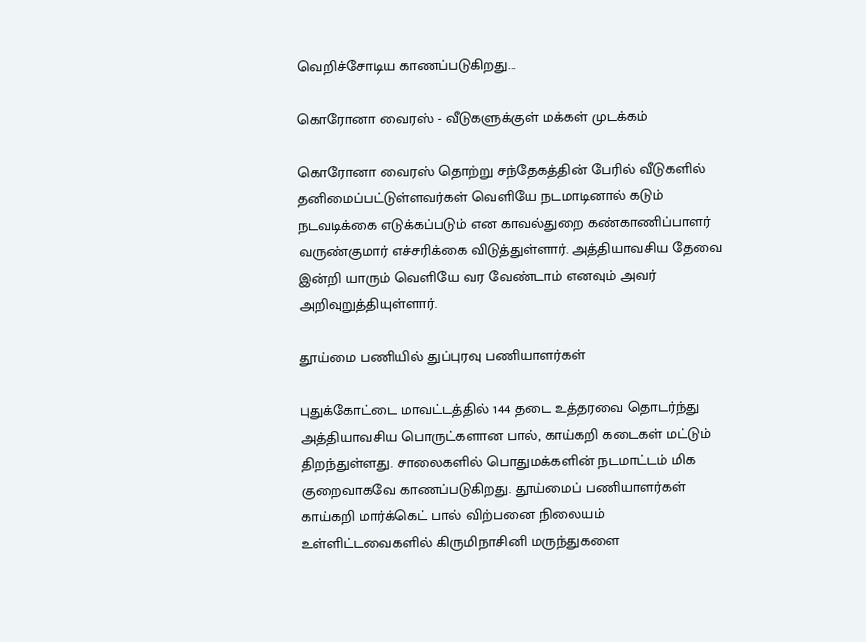வெறிச்சோடிய காணப்படுகிறது...

கொரோனா வைரஸ் - வீடுகளுக்குள் மக்கள் முடக்கம்

கொரோனா வைரஸ் தொற்று சந்தேகத்தின் பேரில் வீடுகளில் தனிமைப்பட்டுள்ளவர்கள் வெளியே நடமாடினால் கடும் நடவடிக்கை எடுக்கப்படும் என காவல்துறை கண்காணிப்பாளர் வருண்குமார் எச்சரிக்கை விடுத்துள்ளார். அத்தியாவசிய தேவை இன்றி யாரும் வெளியே வர வேண்டாம் எனவும் அவர் அறிவுறுத்தியுள்ளார்.

தூய்மை பணியில் துப்புரவு பணியாளர்கள்

புதுக்கோட்டை மாவட்டத்தில் 144 தடை உத்தரவை தொடர்ந்து அத்தியாவசிய பொருட்களான பால், காய்கறி கடைகள் மட்டும் திறந்துள்ளது. சாலைகளில் பொதுமக்களின் நடமாட்டம் மிக குறைவாகவே காணப்படுகிறது. தூய்மைப் பணியாளர்கள் காய்கறி மார்க்கெட் பால் விற்பனை நிலையம் உள்ளிட்டவைகளில் கிருமிநாசினி மருந்துகளை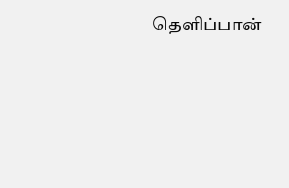தெளிப்பான்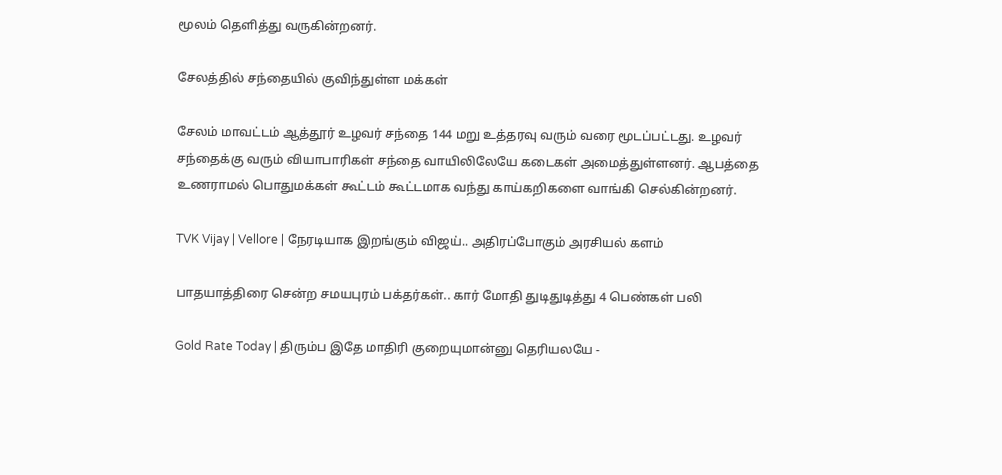மூலம் தெளித்து வருகின்றனர்.

சேலத்தில் சந்தையில் குவிந்துள்ள மக்கள்

சேலம் மாவட்டம் ஆத்தூர் உழவர் சந்தை 144 மறு உத்தரவு வரும் வரை மூடப்பட்டது. உழவர் சந்தைக்கு வரும் வியாபாரிகள் சந்தை வாயிலிலேயே கடைகள் அமைத்துள்ளனர். ஆபத்தை உணராமல் பொதுமக்கள் கூட்டம் கூட்டமாக வந்து காய்கறிகளை வாங்கி செல்கின்றனர்.

TVK Vijay | Vellore | நேரடியாக இறங்கும் விஜய்.. அதிரப்போகும் அரசியல் களம்

பாதயாத்திரை சென்ற சமயபுரம் பக்தர்கள்.. கார் மோதி துடிதுடித்து 4 பெண்கள் பலி

Gold Rate Today | திரும்ப இதே மாதிரி குறையுமான்னு தெரியலயே -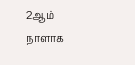2ஆம் நாளாக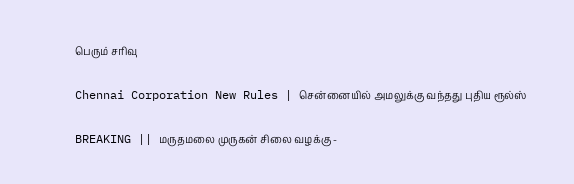பெரும் சரிவு

Chennai Corporation New Rules | சென்னையில் அமலுக்கு வந்தது புதிய ரூல்ஸ்

BREAKING || மருதமலை முருகன் சிலை வழக்கு -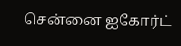சென்னை ஐகோர்ட்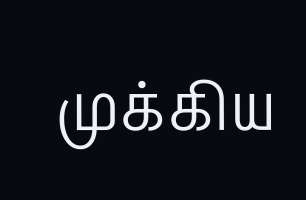முக்கிய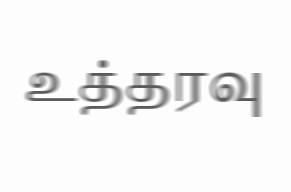உத்தரவு